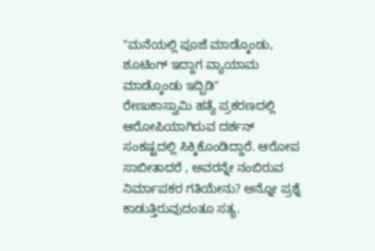"ಮನೆಯಲ್ಲಿ ಪೂಜೆ ಮಾಡ್ಕೊಂಡು, ಶೂಟಿಂಗ್ ಇದ್ದಾಗ ವ್ಯಾಯಾಮ ಮಾಡ್ಕೊಂಡು ಇದ್ಬಿಡಿ"
ರೇಣುಕಾಸ್ವಾಮಿ ಹತ್ಯೆ ಪ್ರಕರಣದಲ್ಲಿ ಆರೋಪಿಯಾಗಿರುವ ದರ್ಶನ್ ಸಂಕಷ್ಟದಲ್ಲಿ ಸಿಕ್ಕಿಕೊಂಡಿದ್ದಾರೆ. ಆರೋಪ ಸಾಬೀತಾದರೆ , ಅವರನ್ನೇ ನಂಬಿರುವ ನಿರ್ಮಾಪಕರ ಗತಿಯೇನು? ಅನ್ನೋ ಪ್ರಶ್ನೆ ಕಾಡುತ್ತಿರುವುದಂತೂ ಸತ್ಯ.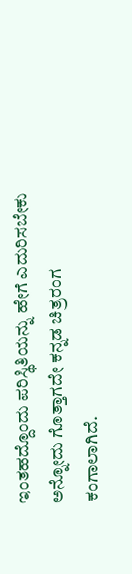ಇಂತಹದ್ದೊಂದು ಪರಿಸ್ಥಿತಿಯನ್ನು ಹೇಗೆ ಎದುರಿಸಬೇಕು ಅನ್ನೋದು ಗೊತ್ತಾಗದೇ ಕನ್ನಡ ಚಿತ್ರರಂಗ ಕಂಗಾಲಾಗಿದೆ.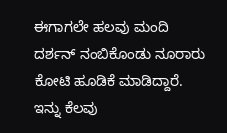ಈಗಾಗಲೇ ಹಲವು ಮಂದಿ ದರ್ಶನ್ ನಂಬಿಕೊಂಡು ನೂರಾರು ಕೋಟಿ ಹೂಡಿಕೆ ಮಾಡಿದ್ದಾರೆ.
ಇನ್ನು ಕೆಲವು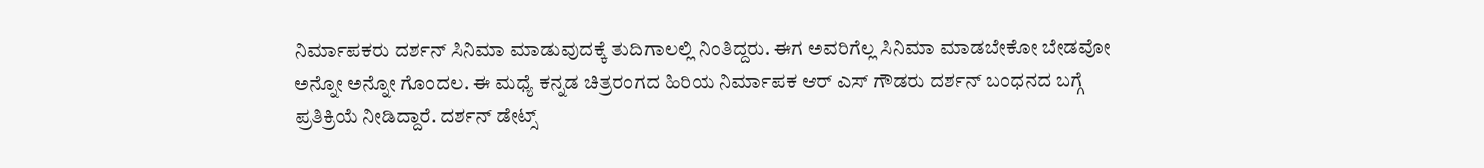ನಿರ್ಮಾಪಕರು ದರ್ಶನ್ ಸಿನಿಮಾ ಮಾಡುವುದಕ್ಕೆ ತುದಿಗಾಲಲ್ಲಿ ನಿಂತಿದ್ದರು. ಈಗ ಅವರಿಗೆಲ್ಲ ಸಿನಿಮಾ ಮಾಡಬೇಕೋ ಬೇಡವೋ ಅನ್ನೋ ಅನ್ನೋ ಗೊಂದಲ. ಈ ಮಧ್ಯೆ ಕನ್ನಡ ಚಿತ್ರರಂಗದ ಹಿರಿಯ ನಿರ್ಮಾಪಕ ಆರ್ ಎಸ್ ಗೌಡರು ದರ್ಶನ್ ಬಂಧನದ ಬಗ್ಗೆ ಪ್ರತಿಕ್ರಿಯೆ ನೀಡಿದ್ದಾರೆ. ದರ್ಶನ್ ಡೇಟ್ಸ್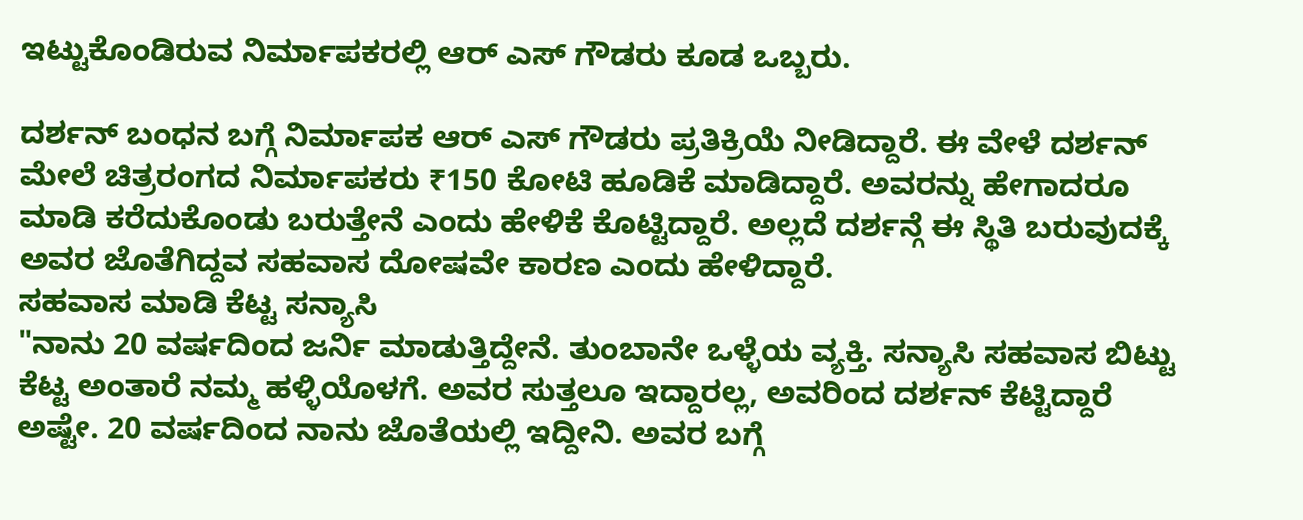ಇಟ್ಟುಕೊಂಡಿರುವ ನಿರ್ಮಾಪಕರಲ್ಲಿ ಆರ್ ಎಸ್ ಗೌಡರು ಕೂಡ ಒಬ್ಬರು.

ದರ್ಶನ್ ಬಂಧನ ಬಗ್ಗೆ ನಿರ್ಮಾಪಕ ಆರ್ ಎಸ್ ಗೌಡರು ಪ್ರತಿಕ್ರಿಯೆ ನೀಡಿದ್ದಾರೆ. ಈ ವೇಳೆ ದರ್ಶನ್ ಮೇಲೆ ಚಿತ್ರರಂಗದ ನಿರ್ಮಾಪಕರು ₹150 ಕೋಟಿ ಹೂಡಿಕೆ ಮಾಡಿದ್ದಾರೆ. ಅವರನ್ನು ಹೇಗಾದರೂ ಮಾಡಿ ಕರೆದುಕೊಂಡು ಬರುತ್ತೇನೆ ಎಂದು ಹೇಳಿಕೆ ಕೊಟ್ಟಿದ್ದಾರೆ. ಅಲ್ಲದೆ ದರ್ಶನ್ಗೆ ಈ ಸ್ಥಿತಿ ಬರುವುದಕ್ಕೆ ಅವರ ಜೊತೆಗಿದ್ದವ ಸಹವಾಸ ದೋಷವೇ ಕಾರಣ ಎಂದು ಹೇಳಿದ್ದಾರೆ.
ಸಹವಾಸ ಮಾಡಿ ಕೆಟ್ಟ ಸನ್ಯಾಸಿ
"ನಾನು 20 ವರ್ಷದಿಂದ ಜರ್ನಿ ಮಾಡುತ್ತಿದ್ದೇನೆ. ತುಂಬಾನೇ ಒಳ್ಳೆಯ ವ್ಯಕ್ತಿ. ಸನ್ಯಾಸಿ ಸಹವಾಸ ಬಿಟ್ಟು ಕೆಟ್ಟ ಅಂತಾರೆ ನಮ್ಮ ಹಳ್ಳಿಯೊಳಗೆ. ಅವರ ಸುತ್ತಲೂ ಇದ್ದಾರಲ್ಲ, ಅವರಿಂದ ದರ್ಶನ್ ಕೆಟ್ಟಿದ್ದಾರೆ ಅಷ್ಟೇ. 20 ವರ್ಷದಿಂದ ನಾನು ಜೊತೆಯಲ್ಲಿ ಇದ್ದೀನಿ. ಅವರ ಬಗ್ಗೆ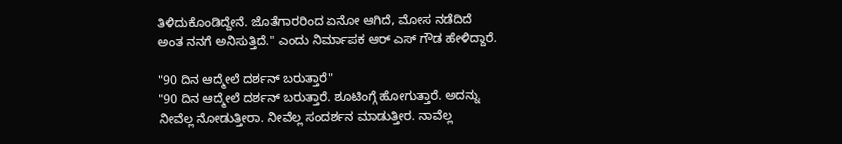ತಿಳಿದುಕೊಂಡಿದ್ದೇನೆ. ಜೊತೆಗಾರರಿಂದ ಏನೋ ಆಗಿದೆ, ಮೋಸ ನಡೆದಿದೆ ಅಂತ ನನಗೆ ಅನಿಸುತ್ತಿದೆ." ಎಂದು ನಿರ್ಮಾಪಕ ಆರ್ ಎಸ್ ಗೌಡ ಹೇಳಿದ್ದಾರೆ.

"90 ದಿನ ಆದ್ಮೇಲೆ ದರ್ಶನ್ ಬರುತ್ತಾರೆ"
"90 ದಿನ ಆದ್ಮೇಲೆ ದರ್ಶನ್ ಬರುತ್ತಾರೆ. ಶೂಟಿಂಗ್ಗೆ ಹೋಗುತ್ತಾರೆ. ಅದನ್ನು ನೀವೆಲ್ಲ ನೋಡುತ್ತೀರಾ. ನೀವೆಲ್ಲ ಸಂದರ್ಶನ ಮಾಡುತ್ತೀರ. ನಾವೆಲ್ಲ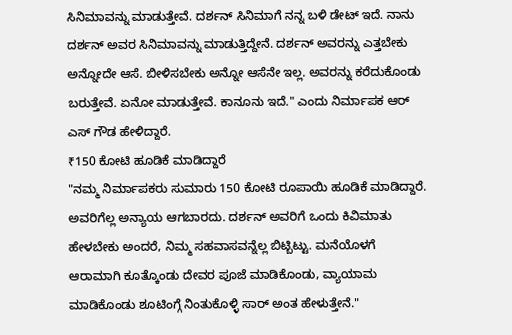ಸಿನಿಮಾವನ್ನು ಮಾಡುತ್ತೇವೆ. ದರ್ಶನ್ ಸಿನಿಮಾಗೆ ನನ್ನ ಬಳಿ ಡೇಟ್ ಇದೆ. ನಾನು ದರ್ಶನ್ ಅವರ ಸಿನಿಮಾವನ್ನು ಮಾಡುತ್ತಿದ್ದೇನೆ. ದರ್ಶನ್ ಅವರನ್ನು ಎತ್ತಬೇಕು ಅನ್ನೋದೇ ಆಸೆ. ಬೀಳಿಸಬೇಕು ಅನ್ನೋ ಆಸೆನೇ ಇಲ್ಲ. ಅವರನ್ನು ಕರೆದುಕೊಂಡು ಬರುತ್ತೇವೆ. ಏನೋ ಮಾಡುತ್ತೇವೆ. ಕಾನೂನು ಇದೆ." ಎಂದು ನಿರ್ಮಾಪಕ ಆರ್ ಎಸ್ ಗೌಡ ಹೇಳಿದ್ದಾರೆ.
₹150 ಕೋಟಿ ಹೂಡಿಕೆ ಮಾಡಿದ್ದಾರೆ
"ನಮ್ಮ ನಿರ್ಮಾಪಕರು ಸುಮಾರು 150 ಕೋಟಿ ರೂಪಾಯಿ ಹೂಡಿಕೆ ಮಾಡಿದ್ದಾರೆ. ಅವರಿಗೆಲ್ಲ ಅನ್ಯಾಯ ಆಗಬಾರದು. ದರ್ಶನ್ ಅವರಿಗೆ ಒಂದು ಕಿವಿಮಾತು ಹೇಳಬೇಕು ಅಂದರೆ, ನಿಮ್ಮ ಸಹವಾಸವನ್ನೆಲ್ಲ ಬಿಟ್ಬಿಟ್ಟು. ಮನೆಯೊಳಗೆ ಆರಾಮಾಗಿ ಕೂತ್ಕೊಂಡು ದೇವರ ಪೂಜೆ ಮಾಡಿಕೊಂಡು, ವ್ಯಾಯಾಮ ಮಾಡಿಕೊಂಡು ಶೂಟಿಂಗ್ಗೆ ನಿಂತುಕೊಳ್ಳಿ ಸಾರ್ ಅಂತ ಹೇಳುತ್ತೇನೆ."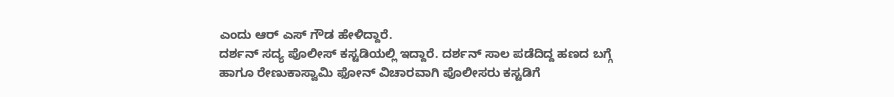ಎಂದು ಆರ್ ಎಸ್ ಗೌಡ ಹೇಳಿದ್ದಾರೆ.
ದರ್ಶನ್ ಸದ್ಯ ಪೊಲೀಸ್ ಕಸ್ಟಡಿಯಲ್ಲಿ ಇದ್ದಾರೆ. ದರ್ಶನ್ ಸಾಲ ಪಡೆದಿದ್ದ ಹಣದ ಬಗ್ಗೆ ಹಾಗೂ ರೇಣುಕಾಸ್ವಾಮಿ ಫೋನ್ ವಿಚಾರವಾಗಿ ಪೊಲೀಸರು ಕಸ್ಟಡಿಗೆ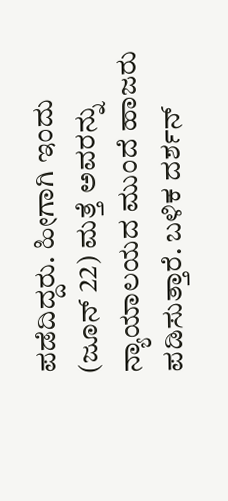ಪಡೆದಿದ್ದರು. ಹೀಗಾಗಿ ಇಂದು (ಜೂನ್ 22) ಮತ್ತೆ ಅವರನ್ನು ನ್ಯಾಯಾಲಯದ ಮುಂದೆ ಹಾಜರು ಪಡಿಸುತ್ತಾರೆ. ಬಳಿಕ ದರ್ಶನ್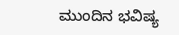ಮುಂದಿನ ಭವಿಷ್ಯ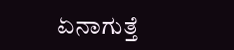ಏನಾಗುತ್ತೆ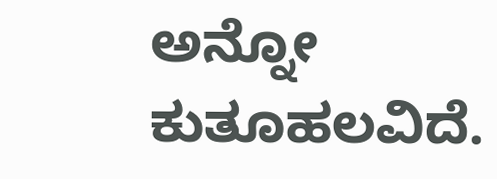ಅನ್ನೋ ಕುತೂಹಲವಿದೆ.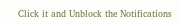Click it and Unblock the Notifications